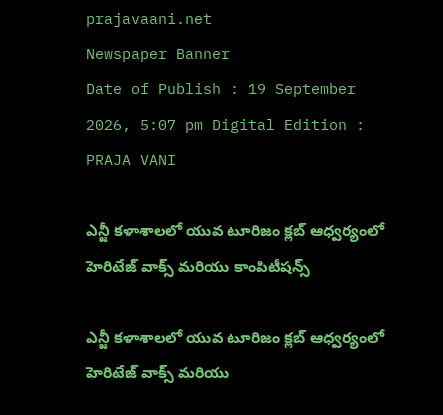prajavaani.net
Newspaper Banner
Date of Publish : 19 September 2026, 5:07 pm Digital Edition : PRAJA VANI

ఎన్జీ కళాశాలలో యువ టూరిజం క్లబ్ ఆధ్వర్యంలో హెరిటేజ్ వాక్స్ మరియు కాంపిటీషన్స్

ఎన్జీ కళాశాలలో యువ టూరిజం క్లబ్ ఆధ్వర్యంలో హెరిటేజ్ వాక్స్ మరియు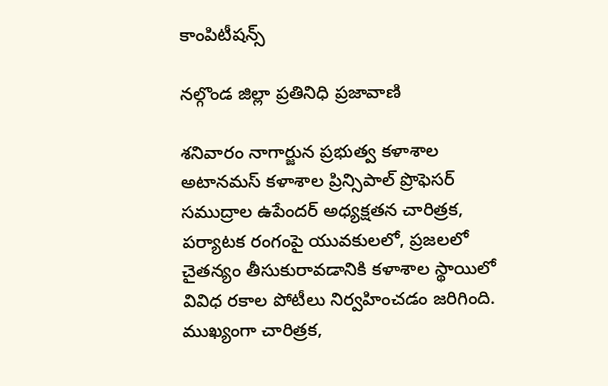కాంపిటీషన్స్

నల్గొండ జిల్లా ప్రతినిధి ప్రజావాణి

శనివారం నాగార్జున ప్రభుత్వ కళాశాల అటానమస్ కళాశాల ప్రిన్సిపాల్ ప్రొఫెసర్ సముద్రాల ఉపేందర్ అధ్యక్షతన చారిత్రక, పర్యాటక రంగంపై యువకులలో, ప్రజలలో చైతన్యం తీసుకురావడానికి కళాశాల స్థాయిలో వివిధ రకాల పోటీలు నిర్వహించడం జరిగింది. ముఖ్యంగా చారిత్రక,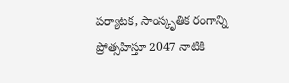పర్యాటక, సాంస్కృతిక రంగాన్ని ప్రోత్సహిస్తూ 2047 నాటికి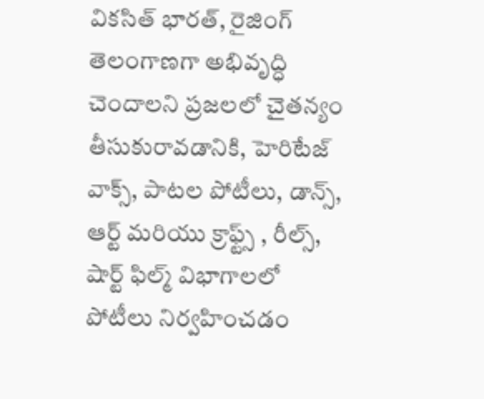వికసిత్ భారత్, రైజింగ్ తెలంగాణగా అభివృద్ధి చెందాలని ప్రజలలో చైతన్యం తీసుకురావడానికి, హెరిటేజ్ వాక్స్, పాటల పోటీలు, డాన్స్, ఆర్ట్ మరియు క్రాఫ్ట్స్ , రీల్స్, షార్ట్ ఫిల్మ్ విభాగాలలో పోటీలు నిర్వహించడం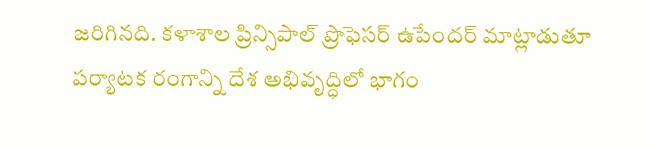జరిగినది. కళాశాల ప్రిన్సిపాల్ ప్రొఫెసర్ ఉపేందర్ మాట్లాడుతూ పర్యాటక రంగాన్ని దేశ అభివృద్ధిలో భాగం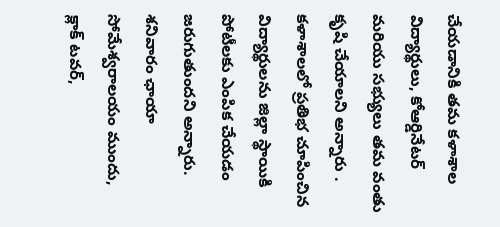చేయడానికి తమ కళాశాల విద్యార్థులు, కోఆర్డినేటర్ మరియు సభ్యులు తమ వంతు కృషి చేయాలని అన్నారు . కళాశాలలో ప్రతిభ చూపించిన విద్యార్థులను జిల్లా స్థాయికి పోటీలకు ఎంపిక చేయడం జరుగుతుందని అన్నారు. శనివారం ఛాయా సోమేశ్వరాలయం ముందు, క్లాక్ టవర్,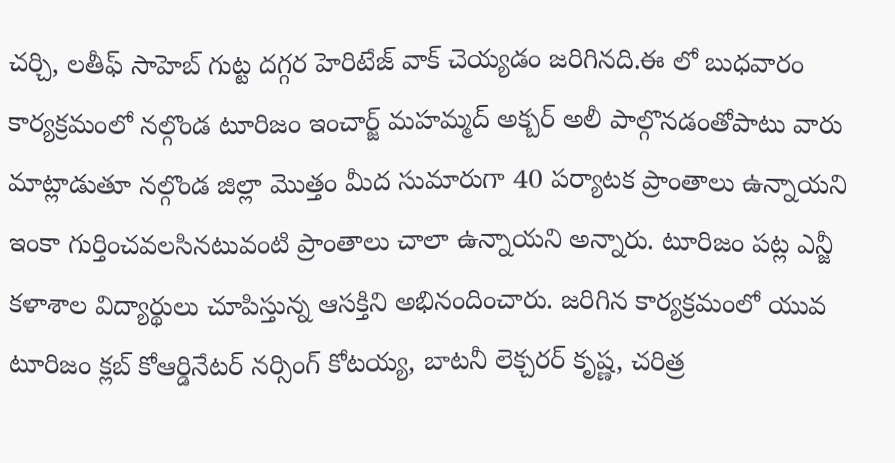చర్చి, లతీఫ్ సాహెబ్ గుట్ట దగ్గర హెరిటేజ్ వాక్ చెయ్యడం జరిగినది.ఈ లో బుధవారం కార్యక్రమంలో నల్గొండ టూరిజం ఇంచార్జ్ మహమ్మద్ అక్బర్ అలీ పాల్గొనడంతోపాటు వారు మాట్లాడుతూ నల్గొండ జిల్లా మొత్తం మీద సుమారుగా 40 పర్యాటక ప్రాంతాలు ఉన్నాయని ఇంకా గుర్తించవలసినటువంటి ప్రాంతాలు చాలా ఉన్నాయని అన్నారు. టూరిజం పట్ల ఎన్జీ కళాశాల విద్యార్థులు చూపిస్తున్న ఆసక్తిని అభినందించారు. జరిగిన కార్యక్రమంలో యువ టూరిజం క్లబ్ కోఆర్డినేటర్ నర్సింగ్ కోటయ్య, బాటనీ లెక్చరర్ కృష్ణ, చరిత్ర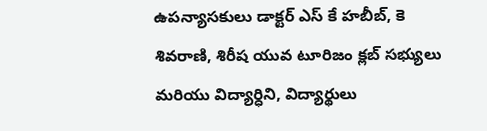ఉపన్యాసకులు డాక్టర్ ఎస్ కే హబీబ్, కె శివరాణి, శిరీష యువ టూరిజం క్లబ్ సభ్యులు మరియు విద్యార్ధిని, విద్యార్థులు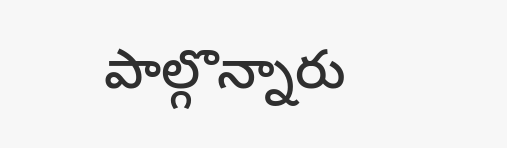పాల్గొన్నారు